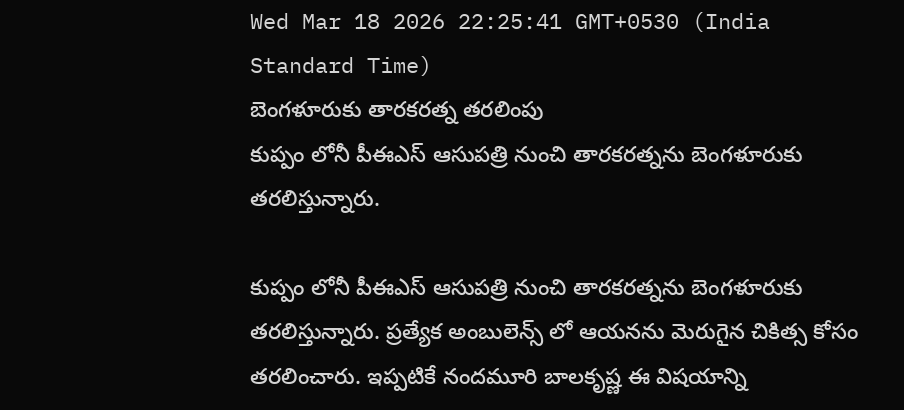Wed Mar 18 2026 22:25:41 GMT+0530 (India Standard Time)
బెంగళూరుకు తారకరత్న తరలింపు
కుప్పం లోనీ పీఈఎస్ ఆసుపత్రి నుంచి తారకరత్నను బెంగళూరుకు తరలిస్తున్నారు.

కుప్పం లోనీ పీఈఎస్ ఆసుపత్రి నుంచి తారకరత్నను బెంగళూరుకు తరలిస్తున్నారు. ప్రత్యేక అంబులెన్స్ లో ఆయనను మెరుగైన చికిత్స కోసం తరలించారు. ఇప్పటికే నందమూరి బాలకృష్ణ ఈ విషయాన్ని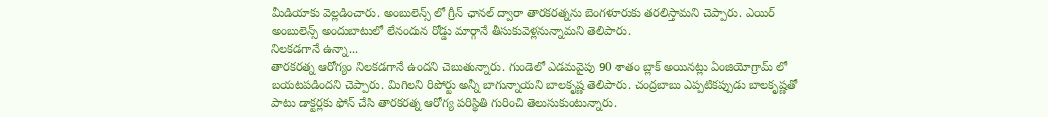మీడియాకు వెల్లడించారు. అంబులెన్స్ లో గ్రీన్ ఛానల్ ద్వారా తారకరత్నను బెంగళూరుకు తరలిస్తామని చెప్పారు. ఎయిర్ అంబులెన్స్ అందుబాటులో లేనందున రోడ్డు మార్గానే తీసుకువెళ్లనున్నామని తెలిపారు.
నిలకడగానే ఉన్నా...
తారకరత్న ఆరోగ్యం నిలకడగానే ఉందని చెబుతున్నారు. గుండెలో ఎడమవైపు 90 శాతం బ్లాక్ అయినట్లు ఏంజియోగ్రామ్ లో బయటపడిందని చెప్పారు. మిగిలని రిపోర్టు అన్నీ బాగున్నాయని బాలకృష్ణ తెలిపారు. చంద్రబాబు ఎప్పటికప్పుడు బాలకృష్ణతో పాటు డాక్టర్లకు ఫోన్ చేసి తారకరత్న ఆరోగ్య పరిస్థితి గురించి తెలుసుకుంటున్నారు.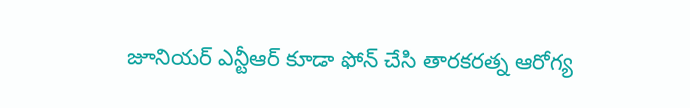జూనియర్ ఎన్టీఆర్ కూడా ఫోన్ చేసి తారకరత్న ఆరోగ్య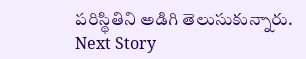పరిస్థితిని అడిగి తెలుసుకున్నారు.
Next Story